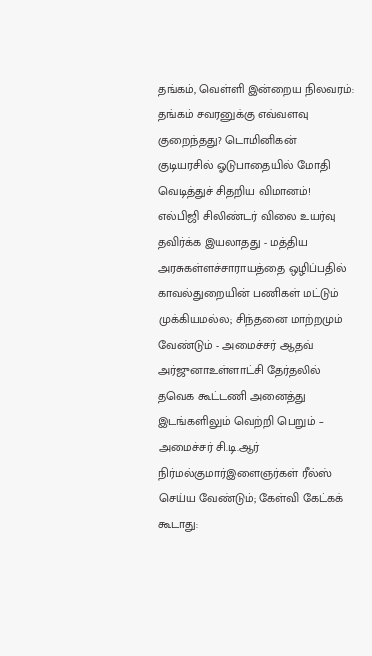தங்கம், வெள்ளி இன்றைய நிலவரம்: தங்கம் சவரனுக்கு எவ்வளவு குறைந்தது? டொமினிகன் குடியரசில் ஓடுபாதையில் மோதி வெடித்துச் சிதறிய விமானம்! எல்பிஜி சிலிண்டர் விலை உயர்வு தவிர்க்க இயலாதது - மத்திய அரசுகள்ளச்சாராயத்தை ஒழிப்பதில் காவல்துறையின் பணிகள் மட்டும் முக்கியமல்ல; சிந்தனை மாற்றமும் வேண்டும் - அமைச்சர் ஆதவ் அர்ஜுனாஉள்ளாட்சி தேர்தலில் தவெக கூட்டணி அனைத்து இடங்களிலும் வெற்றி பெறும் – அமைச்சர் சி.டி.ஆர் நிர்மல்குமார்இளைஞர்கள் ரீல்ஸ் செய்ய வேண்டும்; கேள்வி கேட்கக் கூடாது: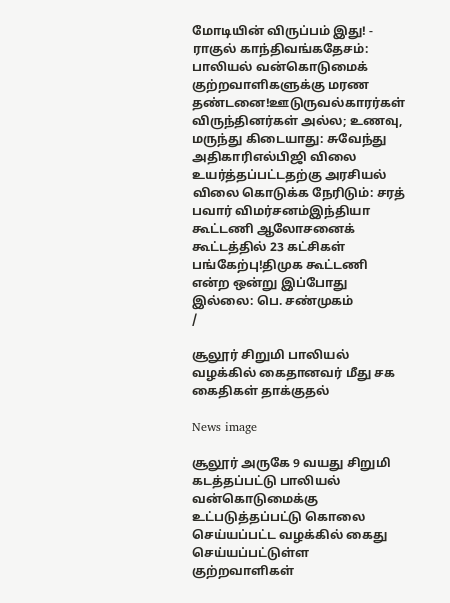மோடியின் விருப்பம் இது! - ராகுல் காந்திவங்கதேசம்: பாலியல் வன்கொடுமைக் குற்றவாளிகளுக்கு மரண தண்டனை!ஊடுருவல்காரர்கள் விருந்தினர்கள் அல்ல; உணவு, மருந்து கிடையாது: சுவேந்து அதிகாரிஎல்பிஜி விலை உயர்த்தப்பட்டதற்கு அரசியல் விலை கொடுக்க நேரிடும்: சரத் பவார் விமர்சனம்இந்தியா கூட்டணி ஆலோசனைக் கூட்டத்தில் 23 கட்சிகள் பங்கேற்பு!திமுக கூட்டணி என்ற ஒன்று இப்போது இல்லை: பெ. சண்முகம்
/

சூலூர் சிறுமி பாலியல் வழக்கில் கைதானவர் மீது சக கைதிகள் தாக்குதல்

News image

சூலூர் அருகே 9 வயது சிறுமி கடத்தப்பட்டு பாலியல் வன்கொடுமைக்கு உட்படுத்தப்பட்டு கொலை செய்யப்பட்ட வழக்கில் கைது செய்யப்பட்டுள்ள குற்றவாளிகள்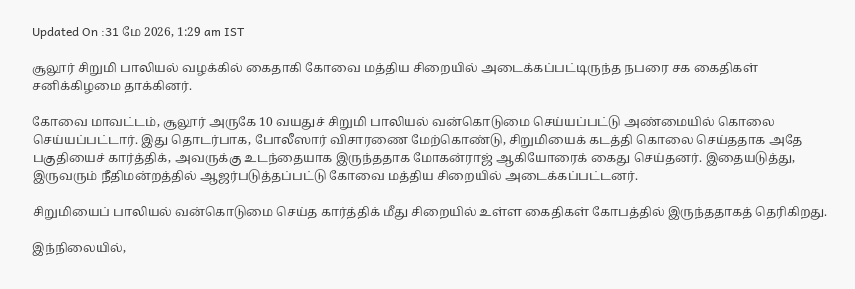Updated On :31 மே 2026, 1:29 am IST

சூலூர் சிறுமி பாலியல் வழக்கில் கைதாகி கோவை மத்திய சிறையில் அடைக்கப்பட்டிருந்த நபரை சக கைதிகள் சனிக்கிழமை தாக்கினர்.

கோவை மாவட்டம், சூலூர் அருகே 10 வயதுச் சிறுமி பாலியல் வன்கொடுமை செய்யப்பட்டு அண்மையில் கொலை செய்யப்பட்டார். இது தொடர்பாக, போலீஸார் விசாரணை மேற்கொண்டு, சிறுமியைக் கடத்தி கொலை செய்ததாக அதே பகுதியைச் கார்த்திக், அவருக்கு உடந்தையாக இருந்ததாக மோகன்ராஜ் ஆகியோரைக் கைது செய்தனர். இதையடுத்து, இருவரும் நீதிமன்றத்தில் ஆஜர்படுத்தப்பட்டு கோவை மத்திய சிறையில் அடைக்கப்பட்டனர்.

சிறுமியைப் பாலியல் வன்கொடுமை செய்த கார்த்திக் மீது சிறையில் உள்ள கைதிகள் கோபத்தில் இருந்ததாகத் தெரிகிறது.

இந்நிலையில்,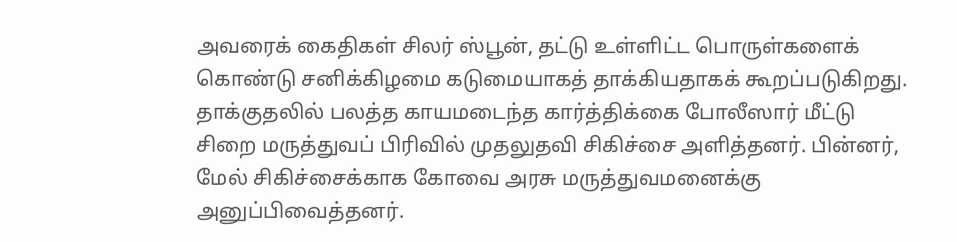அவரைக் கைதிகள் சிலர் ஸ்பூன், தட்டு உள்ளிட்ட பொருள்களைக் கொண்டு சனிக்கிழமை கடுமையாகத் தாக்கியதாகக் கூறப்படுகிறது. தாக்குதலில் பலத்த காயமடைந்த கார்த்திக்கை போலீஸார் மீட்டு சிறை மருத்துவப் பிரிவில் முதலுதவி சிகிச்சை அளித்தனர். பின்னர், மேல் சிகிச்சைக்காக கோவை அரசு மருத்துவமனைக்கு அனுப்பிவைத்தனர்.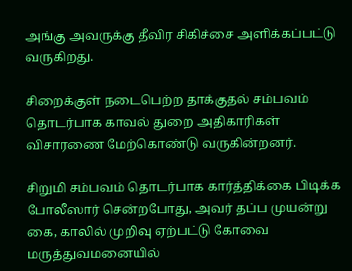அங்கு அவருக்கு தீவிர சிகிச்சை அளிக்கப்பட்டு வருகிறது.

சிறைக்குள் நடைபெற்ற தாக்குதல் சம்பவம் தொடர்பாக காவல் துறை அதிகாரிகள் விசாரணை மேற்கொண்டு வருகின்றனர்.

சிறுமி சம்பவம் தொடர்பாக கார்த்திக்கை பிடிக்க போலீஸார் சென்றபோது, அவர் தப்ப முயன்று கை, காலில் முறிவு ஏற்பட்டு கோவை மருத்துவமனையில்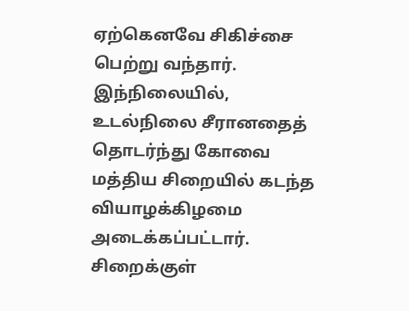ஏற்கெனவே சிகிச்சை பெற்று வந்தார். இந்நிலையில், உடல்நிலை சீரானதைத் தொடர்ந்து கோவை மத்திய சிறையில் கடந்த வியாழக்கிழமை அடைக்கப்பட்டார். சிறைக்குள்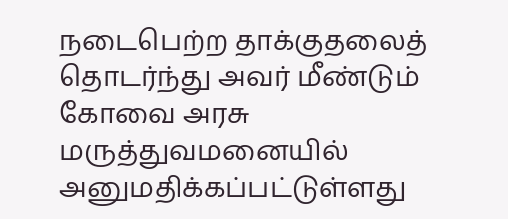நடைபெற்ற தாக்குதலைத் தொடர்ந்து அவர் மீண்டும் கோவை அரசு மருத்துவமனையில் அனுமதிக்கப்பட்டுள்ளது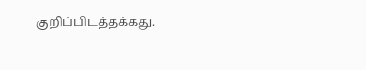குறிப்பிடத்தக்கது.